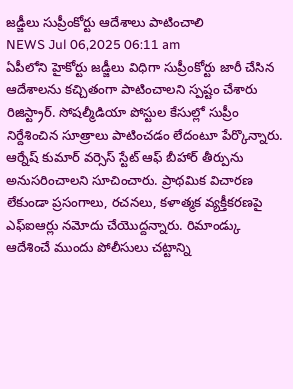జడ్జీలు సుప్రీంకోర్టు ఆదేశాలు పాటించాలి
NEWS Jul 06,2025 06:11 am
ఏపీలోని హైకోర్టు జడ్జీలు విధిగా సుప్రీంకోర్టు జారీ చేసిన ఆదేశాలను కచ్చితంగా పాటించాలని స్పష్టం చేశారు రిజిస్ట్రార్. సోషల్మీడియా పోస్టుల కేసుల్లో సుప్రీం నిర్దేశించిన సూత్రాలు పాటించడం లేదంటూ పేర్కొన్నారు. ఆర్నేష్ కుమార్ వర్సెస్ స్టేట్ ఆఫ్ బీహార్ తీర్పును అనుసరించాలని సూచించారు. ప్రాథమిక విచారణ లేకుండా ప్రసంగాలు, రచనలు, కళాత్మక వ్యక్తీకరణపై ఎఫ్ఐఆర్లు నమోదు చేయొద్దన్నారు. రిమాండ్కు ఆదేశించే ముందు పోలీసులు చట్టాన్ని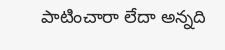పాటించారా లేదా అన్నది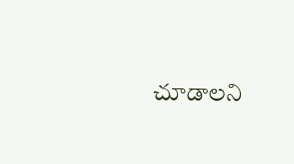చూడాలని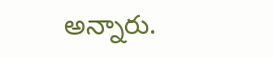అన్నారు.